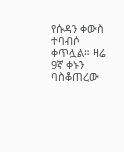የሱዳን ቀውስ ተባብሶ ቀጥሏል። ዛሬ 9ኛ ቀኑን ባስቆጠረው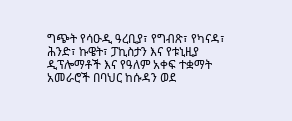ግጭት የሳዑዲ ዓረቢያ፣ የግብጽ፣ የካናዳ፣ ሕንድ፣ ኩዌት፣ ፓኪስታን እና የቱኒዚያ ዲፕሎማቶች እና የዓለም አቀፍ ተቋማት አመራሮች በባህር ከሱዳን ወደ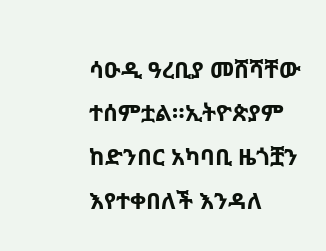ሳዑዲ ዓረቢያ መሸሻቸው ተሰምቷል።ኢትዮጵያም ከድንበር አካባቢ ዜጎቿን እየተቀበለች እንዳለ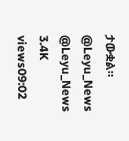ታውቋል። @Leyu_News @Leyu_News 3.4K views09:02